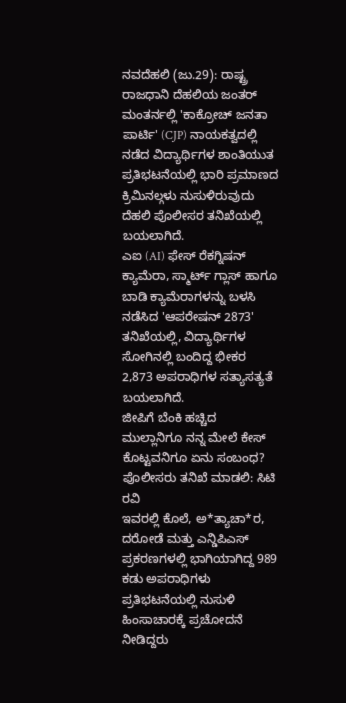ನವದೆಹಲಿ (ಜು.29): ರಾಷ್ಟ್ರ ರಾಜಧಾನಿ ದೆಹಲಿಯ ಜಂತರ್ ಮಂತರ್ನಲ್ಲಿ 'ಕಾಕ್ರೋಚ್ ಜನತಾ ಪಾರ್ಟಿ' (CJP) ನಾಯಕತ್ವದಲ್ಲಿ ನಡೆದ ವಿದ್ಯಾರ್ಥಿಗಳ ಶಾಂತಿಯುತ ಪ್ರತಿಭಟನೆಯಲ್ಲಿ ಭಾರಿ ಪ್ರಮಾಣದ ಕ್ರಿಮಿನಲ್ಗಳು ನುಸುಳಿರುವುದು ದೆಹಲಿ ಪೊಲೀಸರ ತನಿಖೆಯಲ್ಲಿ ಬಯಲಾಗಿದೆ.
ಎಐ (AI) ಫೇಸ್ ರೆಕಗ್ನಿಷನ್ ಕ್ಯಾಮೆರಾ, ಸ್ಮಾರ್ಟ್ ಗ್ಲಾಸ್ ಹಾಗೂ ಬಾಡಿ ಕ್ಯಾಮೆರಾಗಳನ್ನು ಬಳಸಿ ನಡೆಸಿದ 'ಆಪರೇಷನ್ 2873' ತನಿಖೆಯಲ್ಲಿ, ವಿದ್ಯಾರ್ಥಿಗಳ ಸೋಗಿನಲ್ಲಿ ಬಂದಿದ್ದ ಭೀಕರ 2,873 ಅಪರಾಧಿಗಳ ಸತ್ಯಾಸತ್ಯತೆ ಬಯಲಾಗಿದೆ.
ಜೀಪಿಗೆ ಬೆಂಕಿ ಹಚ್ಚಿದ ಮುಲ್ಲಾನಿಗೂ ನನ್ನ ಮೇಲೆ ಕೇಸ್ ಕೊಟ್ಟವನಿಗೂ ಏನು ಸಂಬಂಧ? ಪೊಲೀಸರು ತನಿಖೆ ಮಾಡಲಿ: ಸಿಟಿ ರವಿ
ಇವರಲ್ಲಿ ಕೊಲೆ, ಅ*ತ್ಯಾಚಾ*ರ, ದರೋಡೆ ಮತ್ತು ಎನ್ಡಿಪಿಎಸ್ ಪ್ರಕರಣಗಳಲ್ಲಿ ಭಾಗಿಯಾಗಿದ್ದ 989 ಕಡು ಅಪರಾಧಿಗಳು ಪ್ರತಿಭಟನೆಯಲ್ಲಿ ನುಸುಳಿ ಹಿಂಸಾಚಾರಕ್ಕೆ ಪ್ರಚೋದನೆ ನೀಡಿದ್ದರು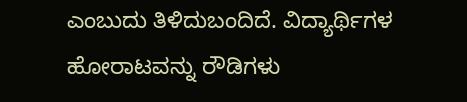ಎಂಬುದು ತಿಳಿದುಬಂದಿದೆ. ವಿದ್ಯಾರ್ಥಿಗಳ ಹೋರಾಟವನ್ನು ರೌಡಿಗಳು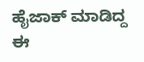ಹೈಜಾಕ್ ಮಾಡಿದ್ದ ಈ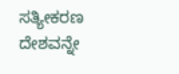ಸತ್ಯೀಕರಣ ದೇಶವನ್ನೇ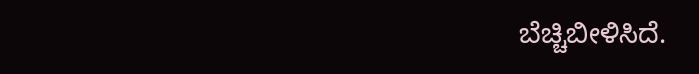ಬೆಚ್ಚಿಬೀಳಿಸಿದೆ.